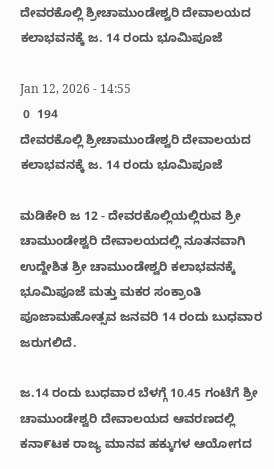ದೇವರಕೊಲ್ಲಿ ಶ್ರೀಚಾಮುಂಡೇಶ್ವರಿ ದೇವಾಲಯದ ಕಲಾಭವನಕ್ಕೆ ಜ. 14 ರಂದು ಭೂಮಿಪೂಜೆ

Jan 12, 2026 - 14:55
 0  194
ದೇವರಕೊಲ್ಲಿ ಶ್ರೀಚಾಮುಂಡೇಶ್ವರಿ ದೇವಾಲಯದ ಕಲಾಭವನಕ್ಕೆ ಜ. 14 ರಂದು ಭೂಮಿಪೂಜೆ

ಮಡಿಕೇರಿ ಜ 12 - ದೇವರಕೊಲ್ಲಿಯಲ್ಲಿರುವ ಶ್ರೀ ಚಾಮುಂಡೇಶ್ವರಿ ದೇವಾಲಯದಲ್ಲಿ ನೂತನವಾಗಿ ಉದ್ದೇಶಿತ ಶ್ರೀ ಚಾಮುಂಡೇಶ್ವರಿ ಕಲಾಭವನಕ್ಕೆ ಭೂಮಿಪೂಜೆ ಮತ್ತು ಮಕರ ಸಂಕ್ರಾಂತಿ ಪೂಜಾಮಹೋತ್ಸವ ಜನವರಿ 14 ರಂದು ಬುಧವಾರ ಜರುಗಲಿದೆ.

ಜ.14 ರಂದು ಬುಧವಾರ ಬೆಳಗ್ಗೆ 10.45 ಗಂಟೆಗೆ ಶ್ರೀ ಚಾಮುಂಡೇಶ್ವರಿ ದೇವಾಲಯದ ಆವರಣದಲ್ಲಿ ಕನಾ೯ಟಕ ರಾಜ್ಯ ಮಾನವ ಹಕ್ಕುಗಳ ಆಯೋಗದ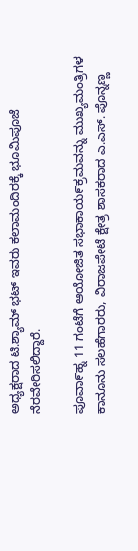ಅಧ್ಯಕ್ಷರಾದ ಟಿ.ಶ್ಯಾಮ್ ಭಟ್ ಇವರು ಕಲಾಮಂದಿರಕ್ಕೆ ಭೂಮಿಪೂಜೆ ನೆರವೇರಿಸಲಿದ್ದಾರೆ.

ಪೂವಾ೯ಹ್ನ 11 ಗಂಟೆಗೆ ಆಯೋಜಿತ ಸಭಾಕಾಯ೯ಕ್ರಮವನ್ನು ಮುಖ್ಯಮಂತ್ರಿಗಳ ಕಾನೂನು ಸಲಹೆಗಾರರು, ವಿರಾಜಪೇಟೆ ಕ್ಷೇತ್ರ ಶಾಸಕರಾದ ಎ.ಎಸ್. ಪೊನ್ನಣ್ಣ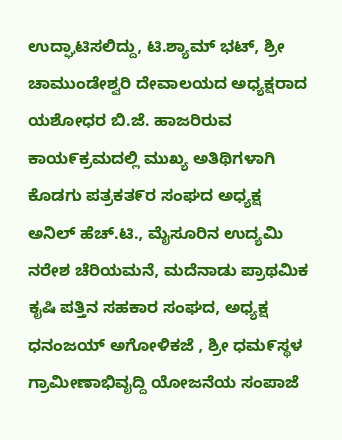ಉದ್ಘಾಟಿಸಲಿದ್ದು, ಟಿ.ಶ್ಯಾಮ್ ಭಟ್, ಶ್ರೀ ಚಾಮುಂಡೇಶ್ವರಿ ದೇವಾಲಯದ ಅಧ್ಯಕ್ಷರಾದ ಯಶೋಧರ ಬಿ.ಜೆ. ಹಾಜರಿರುವ ಕಾಯ೯ಕ್ರಮದಲ್ಲಿ ಮುಖ್ಯ ಅತಿಥಿಗಳಾಗಿ ಕೊಡಗು ಪತ್ರಕತ೯ರ ಸಂಘದ ಅಧ್ಯಕ್ಷ ಅನಿಲ್ ಹೆಚ್.ಟಿ., ಮೈಸೂರಿನ ಉದ್ಯಮಿ ನರೇಶ ಚೆರಿಯಮನೆ, ಮದೆನಾಡು ಪ್ರಾಥಮಿಕ ಕೖಷಿ ಪತ್ತಿನ ಸಹಕಾರ ಸಂಘದ, ಅಧ್ಯಕ್ಷ ಧನಂಜಯ್ ಅಗೋಳಿಕಜೆ , ಶ್ರೀ ಧಮ೯ಸ್ಥಳ ಗ್ರಾಮೀಣಾಭಿವೖದ್ದಿ ಯೋಜನೆಯ ಸಂಪಾಜೆ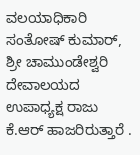ವಲಯಾಧಿಕಾರಿ ಸಂತೋಷ್ ಕುಮಾರ್, ಶ್ರೀ ಚಾಮುಂಡೇಶ್ವರಿ ದೇವಾಲಯದ ಉಪಾಧ್ಯಕ್ಷ ರಾಜು ಕೆ.ಆರ್ ಹಾಜರಿರುತ್ತಾರೆ .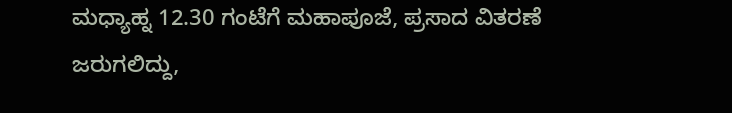ಮಧ್ಯಾಹ್ನ 12.30 ಗಂಟೆಗೆ ಮಹಾಪೂಜೆ, ಪ್ರಸಾದ ವಿತರಣೆ ಜರುಗಲಿದ್ದು,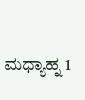ಮಧ್ಯಾಹ್ನ 1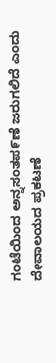ಗಂಟೆಯಿಂದ ಅನ್ನಸಂತಪ೯ಣೆ ಜರುಗಲಿದೆ ಎಂದು ದೇವಾಲಯದ ಪ್ರಕಟಣೆ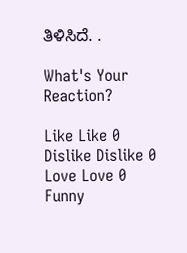ತಿಳಿಸಿದೆ. .

What's Your Reaction?

Like Like 0
Dislike Dislike 0
Love Love 0
Funny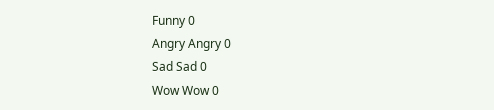Funny 0
Angry Angry 0
Sad Sad 0
Wow Wow 0